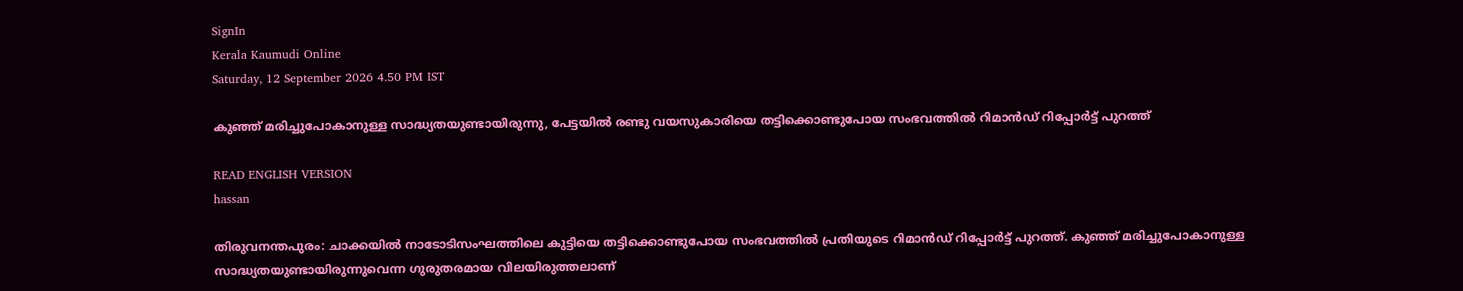SignIn
Kerala Kaumudi Online
Saturday, 12 September 2026 4.50 PM IST

കുഞ്ഞ് മരിച്ചുപോകാനുള്ള സാദ്ധ്യതയുണ്ടായിരുന്നു, പേട്ടയിൽ രണ്ടു വയസുകാരിയെ തട്ടിക്കൊണ്ടുപോയ സംഭവത്തിൽ റിമാൻഡ് റിപ്പോർട്ട് പുറത്ത്

READ ENGLISH VERSION
hassan

തിരുവനന്തപുരം: ചാക്കയിൽ നാടോടിസംഘത്തിലെ കുട്ടിയെ തട്ടിക്കൊണ്ടുപോയ സംഭവത്തിൽ പ്രതിയുടെ റിമാൻഡ് റിപ്പോർട്ട് പുറത്ത്. കുഞ്ഞ് മരിച്ചുപോകാനുള്ള സാദ്ധ്യതയുണ്ടായിരുന്നുവെന്ന ഗുരുതരമായ വിലയിരുത്തലാണ്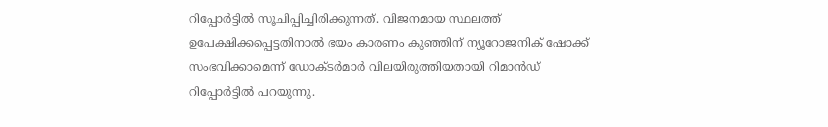റിപ്പോർട്ടിൽ സൂചിപ്പിച്ചിരിക്കുന്നത്. വിജനമായ സ്ഥലത്ത് ഉപേക്ഷിക്കപ്പെട്ടതിനാൽ ഭയം കാരണം കുഞ്ഞിന് ന്യൂറോജനിക് ഷോക്ക് സംഭവിക്കാമെന്ന് ഡോക്ടർമാർ വിലയിരുത്തിയതായി റിമാൻഡ് റിപ്പോർട്ടിൽ പറയുന്നു.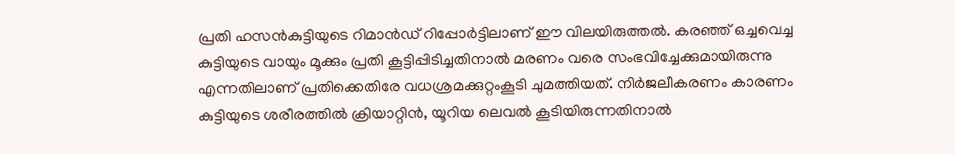പ്രതി ഹസൻകുട്ടിയുടെ റിമാൻഡ് റിപ്പോർട്ടിലാണ് ഈ വിലയിരുത്തൽ. കരഞ്ഞ് ഒച്ചവെച്ച കുട്ടിയുടെ വായും മൂക്കും പ്രതി കൂട്ടിപ്പിടിച്ചതിനാൽ മരണം വരെ സംഭവിച്ചേക്കുമായിരുന്നു എന്നതിലാണ് പ്രതിക്കെതിരേ വധശ്രമക്കുറ്റംകൂടി ചുമത്തിയത്. നിർജലീകരണം കാരണം കുട്ടിയുടെ ശരീരത്തിൽ ക്രിയാറ്റിൻ, യൂറിയ ലെവൽ കൂടിയിരുന്നതിനാൽ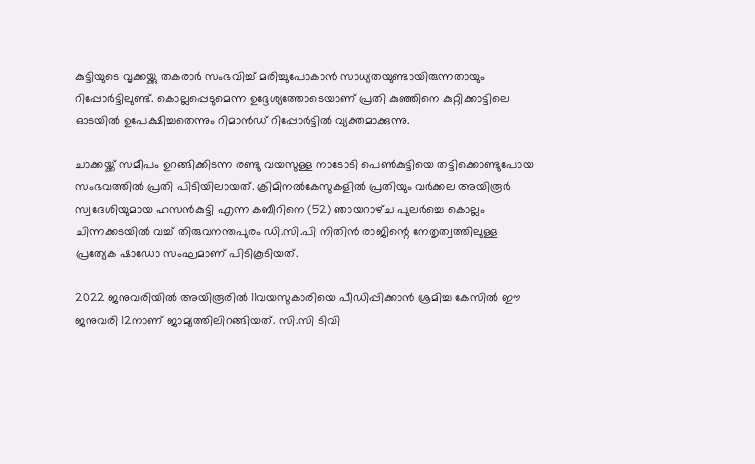കുട്ടിയുടെ വൃക്കയ്ക്കു തകരാർ സംഭവിച്ച് മരിച്ചുപോകാൻ സാധ്യതയുണ്ടായിരുന്നതായും റിപ്പോർട്ടിലുണ്ട്. കൊല്ലപ്പെടുമെന്ന ഉദ്ദേശ്യത്തോടെയാണ് പ്രതി കുഞ്ഞിനെ കുറ്റിക്കാട്ടിലെ ഓടയിൽ ഉപേക്ഷിച്ചതെന്നും റിമാൻഡ് റിപ്പോർട്ടിൽ വ്യക്തമാക്കുന്നു.

ചാക്കയ്ക്ക് സമീപം ഉറങ്ങിക്കിടന്ന രണ്ടു വയസുള്ള നാടോടി പെൺകുട്ടിയെ തട്ടിക്കൊണ്ടുപോയ സംഭവത്തിൽ പ്രതി പിടിയിലായത്. ക്രിമിനൽകേസുകളിൽ പ്രതിയും വർക്കല അയിരൂർ സ്വദേശിയുമായ ഹസൻകുട്ടി എന്ന കബീറിനെ (52) ഞായറാഴ്‌ച പുലർച്ചെ കൊല്ലം ചിന്നക്കടയിൽ വച്ച് തിരുവനന്തപുരം ഡി.സി.പി നിതിന്‍ രാജിന്റെ നേതൃത്വത്തിലുള്ള പ്രത്യേക ഷാഡോ സംഘമാണ് പിടികൂടിയത്.

2022 ജനുവരിയിൽ അയിരൂരിൽ 11വയസുകാരിയെ പീഡിപ്പിക്കാൻ ശ്രമിച്ച കേസിൽ ഈ ജനുവരി 12നാണ് ജാമ്യത്തിലിറങ്ങിയത്. സി.സി ടിവി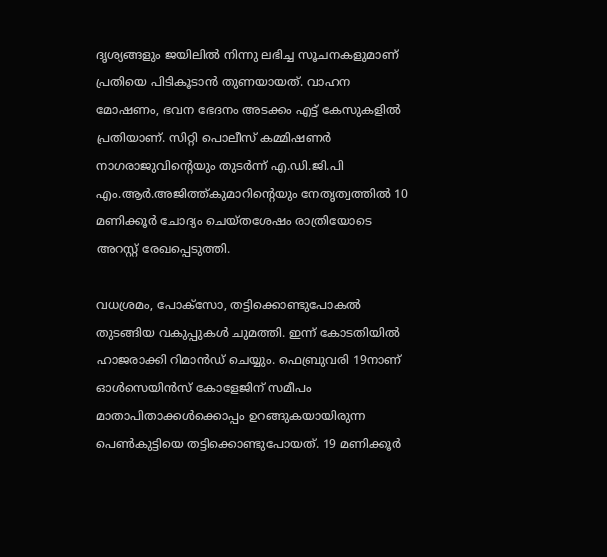ദൃശ്യങ്ങളും ജയിലിൽ നിന്നു ലഭിച്ച സൂചനകളുമാണ് പ്രതിയെ പിടികൂടാൻ തുണയായത്. വാഹന മോഷണം, ഭവന ഭേദനം അടക്കം എട്ട് കേസുകളിൽ പ്രതിയാണ്. സിറ്റി പൊലീസ് കമ്മിഷണർ നാഗരാജുവിന്റെയും തുടർന്ന് എ.ഡി.ജി.പി എം.ആർ.അജിത്ത്കുമാറിന്റെയും നേതൃത്വത്തിൽ 10 മണിക്കൂർ ചോദ്യം ചെയ്തശേഷം രാത്രിയോടെ അറസ്റ്റ് രേഖപ്പെടുത്തി.

വധശ്രമം, പോക്സോ, തട്ടിക്കൊണ്ടുപോകൽ തുടങ്ങിയ വകുപ്പുകൾ ചുമത്തി. ഇന്ന് കോടതിയിൽ ഹാജരാക്കി റിമാൻഡ് ചെയ്യും. ഫെബ്രുവരി 19നാണ് ഓൾസെയിൻസ് കോളേജിന് സമീപം മാതാപിതാക്കൾക്കൊപ്പം ഉറങ്ങുകയായിരുന്ന പെൺകുട്ടിയെ തട്ടിക്കൊണ്ടുപോയത്. 19 മണിക്കൂർ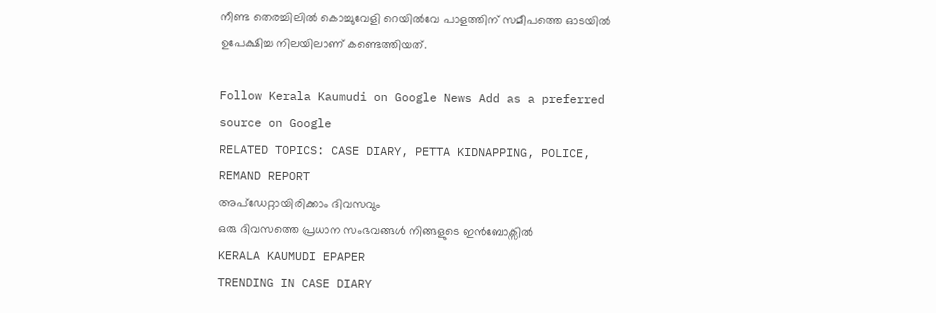നീണ്ട തെരച്ചിലിൽ കൊച്ചുവേളി റെയിൽവേ പാളത്തിന് സമീപത്തെ ഓടയിൽ ഉപേക്ഷിച്ച നിലയിലാണ് കണ്ടെത്തിയത്.

Follow Kerala Kaumudi on Google News Add as a preferred source on Google
RELATED TOPICS: CASE DIARY, PETTA KIDNAPPING, POLICE, REMAND REPORT
അപ്ഡേറ്റായിരിക്കാം ദിവസവും
ഒരു ദിവസത്തെ പ്രധാന സംഭവങ്ങൾ നിങ്ങളുടെ ഇൻബോക്സിൽ
KERALA KAUMUDI EPAPER
TRENDING IN CASE DIARY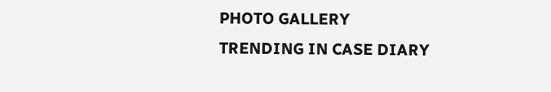PHOTO GALLERY
TRENDING IN CASE DIARY